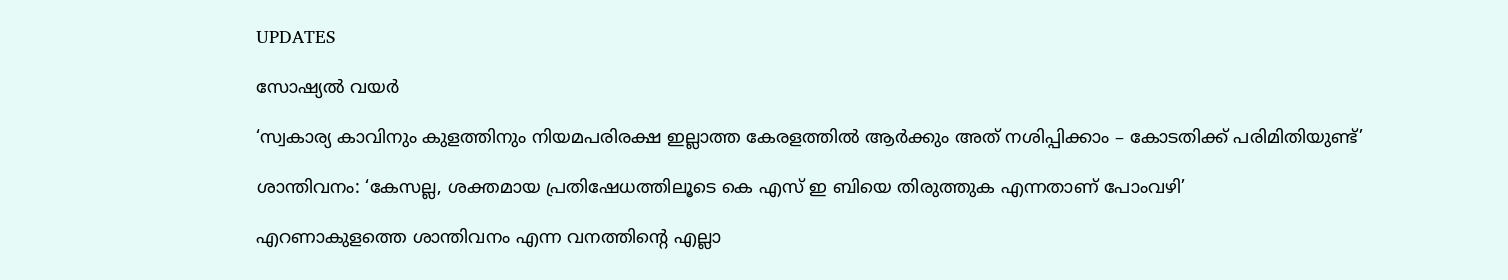UPDATES

സോഷ്യൽ വയർ

‘സ്വകാര്യ കാവിനും കുളത്തിനും നിയമപരിരക്ഷ ഇല്ലാത്ത കേരളത്തില്‍ ആര്‍ക്കും അത് നശിപ്പിക്കാം – കോടതിക്ക് പരിമിതിയുണ്ട്’

ശാന്തിവനം: ‘കേസല്ല, ശക്തമായ പ്രതിഷേധത്തിലൂടെ കെ എസ് ഇ ബിയെ തിരുത്തുക എന്നതാണ് പോംവഴി’

എറണാകുളത്തെ ശാന്തിവനം എന്ന വനത്തിന്റെ എല്ലാ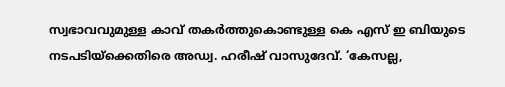സ്വഭാവവുമുള്ള കാവ് തകര്‍ത്തുകൊണ്ടുള്ള കെ എസ് ഇ ബിയുടെ നടപടിയ്‌ക്കെതിരെ അഡ്വ. ഹരീഷ് വാസുദേവ്. ‘കേസല്ല,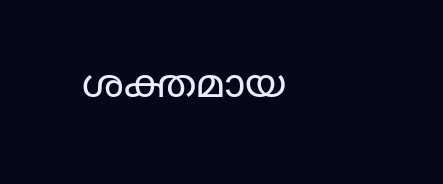ശക്തമായ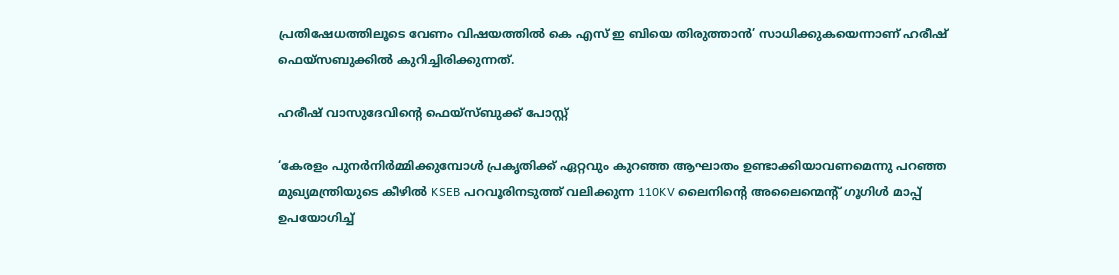പ്രതിഷേധത്തിലൂടെ വേണം വിഷയത്തില്‍ കെ എസ് ഇ ബിയെ തിരുത്താന്‍’ സാധിക്കുകയെന്നാണ് ഹരീഷ് ഫെയ്‌സബുക്കില്‍ കുറിച്ചിരിക്കുന്നത്.

ഹരീഷ് വാസുദേവിന്റെ ഫെയ്‌സ്ബുക്ക് പോസ്റ്റ്‌

‘കേരളം പുനര്‍നിര്‍മ്മിക്കുമ്പോള്‍ പ്രകൃതിക്ക് ഏറ്റവും കുറഞ്ഞ ആഘാതം ഉണ്ടാക്കിയാവണമെന്നു പറഞ്ഞ മുഖ്യമന്ത്രിയുടെ കീഴില്‍ KSEB പറവൂരിനടുത്ത് വലിക്കുന്ന 110KV ലൈനിന്റെ അലൈന്മെന്റ് ഗൂഗിള്‍ മാപ്പ് ഉപയോഗിച്ച്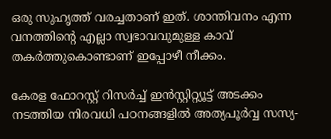ഒരു സുഹൃത്ത് വരച്ചതാണ് ഇത്. ശാന്തിവനം എന്ന വനത്തിന്റെ എല്ലാ സ്വഭാവവുമുള്ള കാവ് തകര്‍ത്തുകൊണ്ടാണ് ഇപ്പോഴീ നീക്കം.

കേരള ഫോറസ്റ്റ് റിസര്‍ച്ച് ഇന്‍സ്റ്റിറ്റ്യൂട്ട് അടക്കം നടത്തിയ നിരവധി പഠനങ്ങളില്‍ അത്യപൂര്‍വ്വ സസ്യ-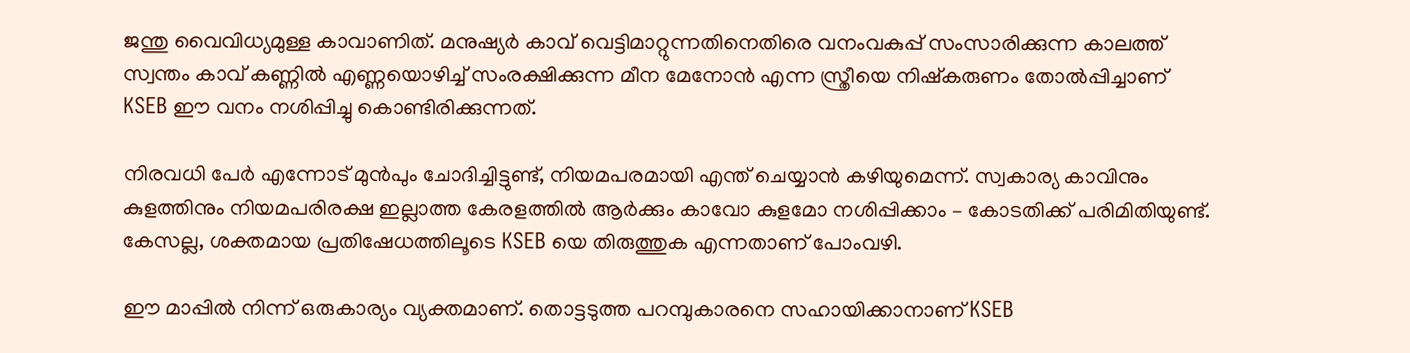ജന്തു വൈവിധ്യമുള്ള കാവാണിത്. മനുഷ്യര്‍ കാവ് വെട്ടിമാറ്റുന്നതിനെതിരെ വനംവകുപ്പ് സംസാരിക്കുന്ന കാലത്ത് സ്വന്തം കാവ് കണ്ണില്‍ എണ്ണയൊഴിച്ച് സംരക്ഷിക്കുന്ന മീന മേനോന്‍ എന്ന സ്ത്രീയെ നിഷ്‌കരുണം തോല്‍പ്പിച്ചാണ് KSEB ഈ വനം നശിപ്പിച്ചു കൊണ്ടിരിക്കുന്നത്.

നിരവധി പേര്‍ എന്നോട് മുന്‍പും ചോദിച്ചിട്ടുണ്ട്, നിയമപരമായി എന്ത് ചെയ്യാന്‍ കഴിയുമെന്ന്. സ്വകാര്യ കാവിനും കുളത്തിനും നിയമപരിരക്ഷ ഇല്ലാത്ത കേരളത്തില്‍ ആര്‍ക്കും കാവോ കുളമോ നശിപ്പിക്കാം – കോടതിക്ക് പരിമിതിയുണ്ട്. കേസല്ല, ശക്തമായ പ്രതിഷേധത്തിലൂടെ KSEB യെ തിരുത്തുക എന്നതാണ് പോംവഴി.

ഈ മാപ്പില്‍ നിന്ന് ഒരുകാര്യം വ്യക്തമാണ്. തൊട്ടടുത്ത പറമ്പുകാരനെ സഹായിക്കാനാണ് KSEB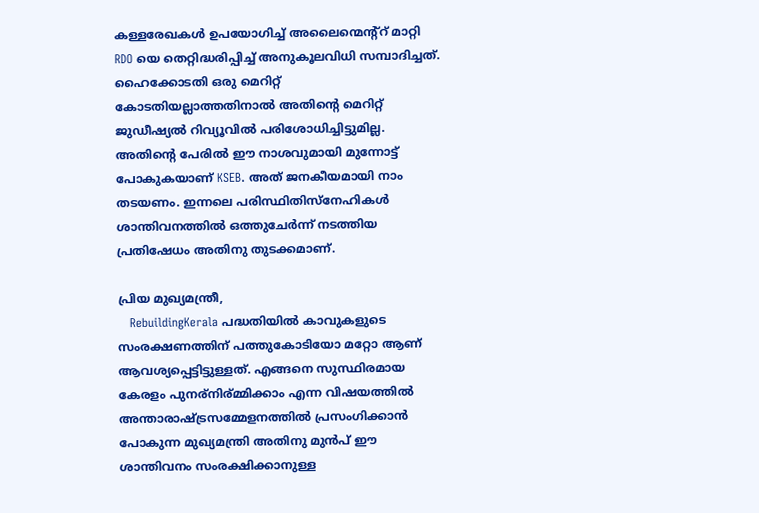കള്ളരേഖകള്‍ ഉപയോഗിച്ച് അലൈന്മെന്റ്‌റ് മാറ്റി RDO യെ തെറ്റിദ്ധരിപ്പിച്ച് അനുകൂലവിധി സമ്പാദിച്ചത്. ഹൈക്കോടതി ഒരു മെറിറ്റ് കോടതിയല്ലാത്തതിനാല്‍ അതിന്റെ മെറിറ്റ് ജുഡീഷ്യല്‍ റിവ്യൂവില്‍ പരിശോധിച്ചിട്ടുമില്ല. അതിന്റെ പേരില്‍ ഈ നാശവുമായി മുന്നോട്ട് പോകുകയാണ് KSEB. അത് ജനകീയമായി നാം തടയണം. ഇന്നലെ പരിസ്ഥിതിസ്‌നേഹികള്‍ ശാന്തിവനത്തില്‍ ഒത്തുചേര്‍ന്ന് നടത്തിയ പ്രതിഷേധം അതിനു തുടക്കമാണ്.

പ്രിയ മുഖ്യമന്ത്രീ,
   RebuildingKerala പദ്ധതിയില്‍ കാവുകളുടെ സംരക്ഷണത്തിന് പത്തുകോടിയോ മറ്റോ ആണ് ആവശ്യപ്പെട്ടിട്ടുള്ളത്. എങ്ങനെ സുസ്ഥിരമായ കേരളം പുനര്‌നിര്മ്മിക്കാം എന്ന വിഷയത്തില്‍ അന്താരാഷ്ട്രസമ്മേളനത്തില്‍ പ്രസംഗിക്കാന്‍ പോകുന്ന മുഖ്യമന്ത്രി അതിനു മുന്‍പ് ഈ ശാന്തിവനം സംരക്ഷിക്കാനുള്ള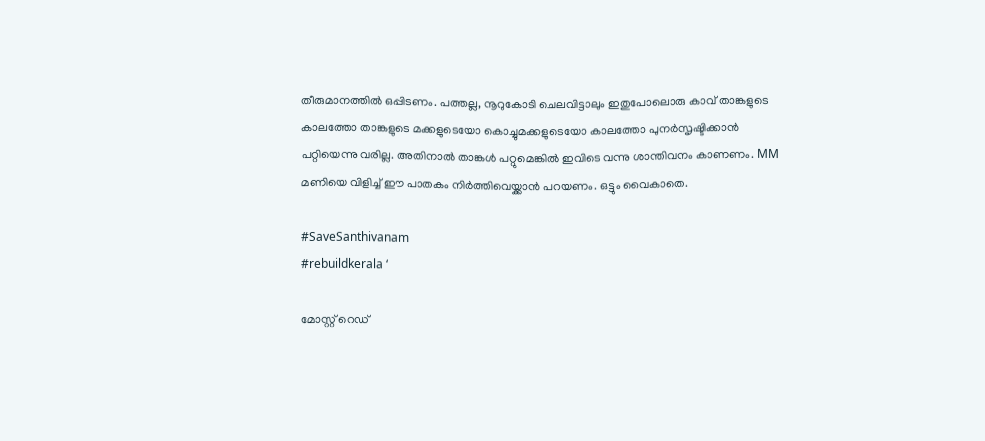തീരുമാനത്തില്‍ ഒപ്പിടണം. പത്തല്ല, നൂറുകോടി ചെലവിട്ടാലും ഇതുപോലൊരു കാവ് താങ്കളുടെ കാലത്തോ താങ്കളുടെ മക്കളുടെയോ കൊച്ചുമക്കളുടെയോ കാലത്തോ പുനര്‍സൃഷ്ടിക്കാന്‍ പറ്റിയെന്നു വരില്ല. അതിനാല്‍ താങ്കള്‍ പറ്റുമെങ്കില്‍ ഇവിടെ വന്നു ശാന്തിവനം കാണണം. MM മണിയെ വിളിച്ച് ഈ പാതകം നിര്‍ത്തിവെയ്ക്കാന്‍ പറയണം. ഒട്ടും വൈകാതെ.

#SaveSanthivanam
#rebuildkerala ‘

മോസ്റ്റ് റെഡ്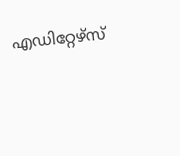എഡിറ്റേഴ്സ്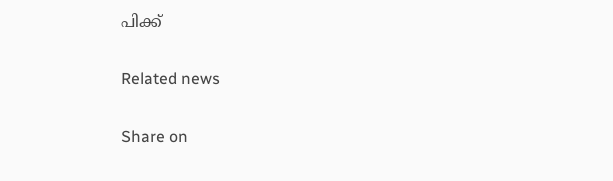പിക്ക്


Related news


Share on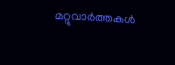മറ്റുവാര്‍ത്തകള്‍